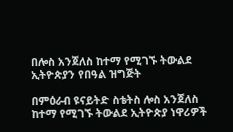በሎስ አንጀለስ ከተማ የሚገኙ ትውልደ ኢትዮጵያን የበዓል ዝግጅት

በምዕራብ ዩናይትድ ስቴትስ ሎስ አንጀለስ ከተማ የሚገኙ ትውልደ ኢትዮጵያ ነዋሪዎች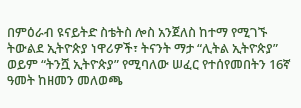በምዕራብ ዩናይትድ ስቴትስ ሎስ አንጀለስ ከተማ የሚገኙ ትውልደ ኢትዮጵያ ነዋሪዎች፣ ትናንት ማታ “ሊትል ኢትዮጵያ” ወይም “ትንሿ ኢትዮጵያ” የሚባለው ሠፈር የተሰየመበትን 16ኛ ዓመት ከዘመን መለወጫ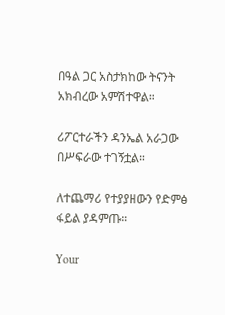በዓል ጋር አስታክከው ትናንት አክብረው አምሽተዋል።

ሪፖርተራችን ዳንኤል አራጋው በሥፍራው ተገኝቷል።

ለተጨማሪ የተያያዘውን የድምፅ ፋይል ያዳምጡ።

Your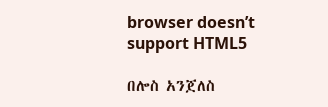browser doesn’t support HTML5

በሎስ አንጀለስ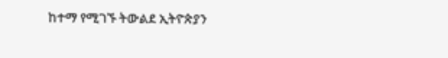ከተማ የሚገኙ ትውልደ ኢትዮጵያን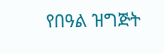የበዓል ዝግጅት